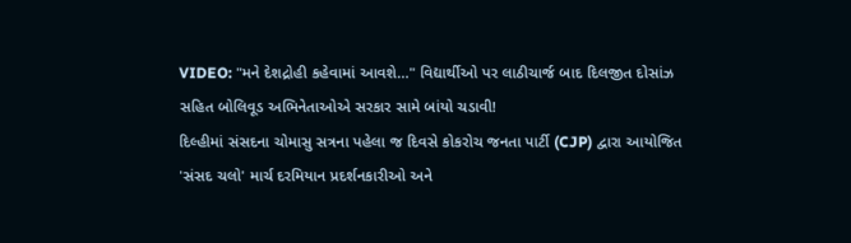VIDEO: "મને દેશદ્રોહી કહેવામાં આવશે..." વિદ્યાર્થીઓ પર લાઠીચાર્જ બાદ દિલજીત દોસાંઝ સહિત બોલિવૂડ અભિનેતાઓએ સરકાર સામે બાંયો ચડાવી!
દિલ્હીમાં સંસદના ચોમાસુ સત્રના પહેલા જ દિવસે કોકરોચ જનતા પાર્ટી (CJP) દ્વારા આયોજિત 'સંસદ ચલો' માર્ચ દરમિયાન પ્રદર્શનકારીઓ અને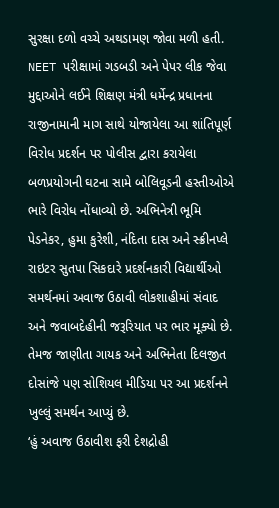સુરક્ષા દળો વચ્ચે અથડામણ જોવા મળી હતી. NEET પરીક્ષામાં ગડબડી અને પેપર લીક જેવા મુદ્દાઓને લઈને શિક્ષણ મંત્રી ધર્મેન્દ્ર પ્રધાનના રાજીનામાની માગ સાથે યોજાયેલા આ શાંતિપૂર્ણ વિરોધ પ્રદર્શન પર પોલીસ દ્વારા કરાયેલા બળપ્રયોગની ઘટના સામે બોલિવૂડની હસ્તીઓએ ભારે વિરોધ નોંધાવ્યો છે. અભિનેત્રી ભૂમિ પેડનેકર, હુમા કુરેશી, નંદિતા દાસ અને સ્ક્રીનપ્લે રાઇટર સુતપા સિકદારે પ્રદર્શનકારી વિદ્યાર્થીઓ સમર્થનમાં અવાજ ઉઠાવી લોકશાહીમાં સંવાદ અને જવાબદેહીની જરૂરિયાત પર ભાર મૂક્યો છે. તેમજ જાણીતા ગાયક અને અભિનેતા દિલજીત દોસાંજે પણ સોશિયલ મીડિયા પર આ પ્રદર્શનને ખુલ્લું સમર્થન આપ્યું છે.
‘હું અવાજ ઉઠાવીશ ફરી દેશદ્રોહી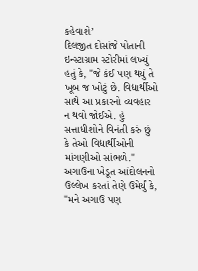કહેવાશે’
દિલજીત દોસાંજે પોતાની ઇન્સ્ટાગ્રામ સ્ટોરીમાં લખ્યું હતું કે, "જે કંઈ પણ થયું તે ખૂબ જ ખોટું છે. વિદ્યાર્થીઓ સાથે આ પ્રકારનો વ્યવહાર ન થવો જોઈએ. હું સત્તાધીશોને વિનંતી કરું છું કે તેઓ વિદ્યાર્થીઓની માંગણીઓ સાંભળે." અગાઉના ખેડૂત આંદોલનનો ઉલ્લેખ કરતાં તેણે ઉમેર્યું કે, "મને અગાઉ પણ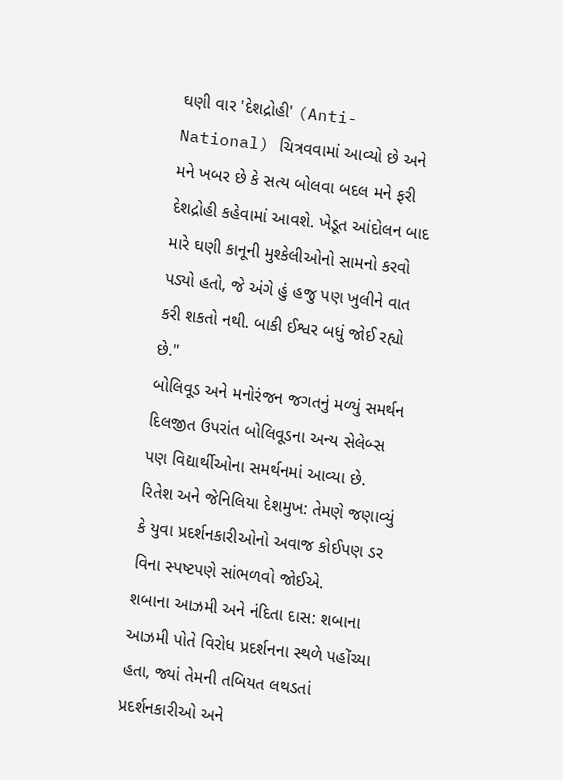ઘણી વાર 'દેશદ્રોહી' (Anti-National) ચિત્રવવામાં આવ્યો છે અને મને ખબર છે કે સત્ય બોલવા બદલ મને ફરી દેશદ્રોહી કહેવામાં આવશે. ખેડૂત આંદોલન બાદ મારે ઘણી કાનૂની મુશ્કેલીઓનો સામનો કરવો પડ્યો હતો, જે અંગે હું હજુ પણ ખુલીને વાત કરી શકતો નથી. બાકી ઈશ્વર બધું જોઈ રહ્યો છે."
બોલિવૂડ અને મનોરંજન જગતનું મળ્યું સમર્થન
દિલજીત ઉપરાંત બોલિવૂડના અન્ય સેલેબ્સ પણ વિદ્યાર્થીઓના સમર્થનમાં આવ્યા છે.
રિતેશ અને જેનિલિયા દેશમુખ: તેમણે જણાવ્યું કે યુવા પ્રદર્શનકારીઓનો અવાજ કોઈપણ ડર વિના સ્પષ્ટપણે સાંભળવો જોઈએ.
શબાના આઝમી અને નંદિતા દાસ: શબાના આઝમી પોતે વિરોધ પ્રદર્શનના સ્થળે પહોંચ્યા હતા, જ્યાં તેમની તબિયત લથડતાં પ્રદર્શનકારીઓ અને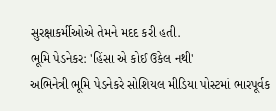સુરક્ષાકર્મીઓએ તેમને મદદ કરી હતી.
ભૂમિ પેડનેકર: 'હિંસા એ કોઈ ઉકેલ નથી'
અભિનેત્રી ભૂમિ પેડનેકરે સોશિયલ મીડિયા પોસ્ટમાં ભારપૂર્વક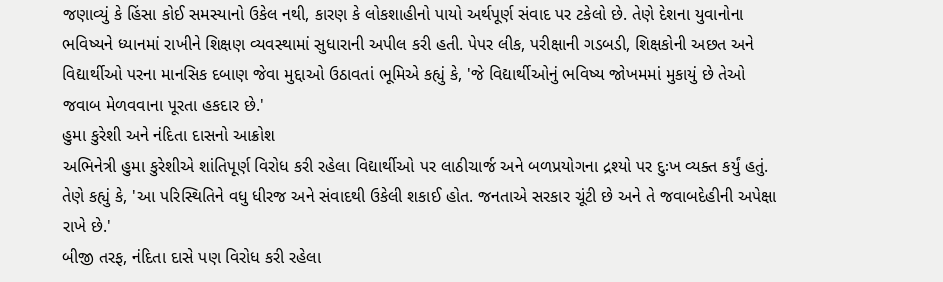જણાવ્યું કે હિંસા કોઈ સમસ્યાનો ઉકેલ નથી, કારણ કે લોકશાહીનો પાયો અર્થપૂર્ણ સંવાદ પર ટકેલો છે. તેણે દેશના યુવાનોના ભવિષ્યને ધ્યાનમાં રાખીને શિક્ષણ વ્યવસ્થામાં સુધારાની અપીલ કરી હતી. પેપર લીક, પરીક્ષાની ગડબડી, શિક્ષકોની અછત અને વિદ્યાર્થીઓ પરના માનસિક દબાણ જેવા મુદ્દાઓ ઉઠાવતાં ભૂમિએ કહ્યું કે, 'જે વિદ્યાર્થીઓનું ભવિષ્ય જોખમમાં મુકાયું છે તેઓ જવાબ મેળવવાના પૂરતા હકદાર છે.'
હુમા કુરેશી અને નંદિતા દાસનો આક્રોશ
અભિનેત્રી હુમા કુરેશીએ શાંતિપૂર્ણ વિરોધ કરી રહેલા વિદ્યાર્થીઓ પર લાઠીચાર્જ અને બળપ્રયોગના દ્રશ્યો પર દુઃખ વ્યક્ત કર્યું હતું. તેણે કહ્યું કે, 'આ પરિસ્થિતિને વધુ ધીરજ અને સંવાદથી ઉકેલી શકાઈ હોત. જનતાએ સરકાર ચૂંટી છે અને તે જવાબદેહીની અપેક્ષા રાખે છે.'
બીજી તરફ, નંદિતા દાસે પણ વિરોધ કરી રહેલા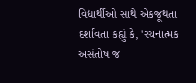વિદ્યાર્થીઓ સાથે એકજૂથતા દર્શાવતા કહ્યું કે, 'રચનાત્મક અસંતોષ જ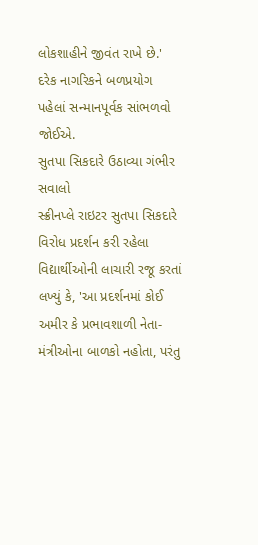લોકશાહીને જીવંત રાખે છે.' દરેક નાગરિકને બળપ્રયોગ પહેલાં સન્માનપૂર્વક સાંભળવો જોઈએ.
સુતપા સિકદારે ઉઠાવ્યા ગંભીર સવાલો
સ્ક્રીનપ્લે રાઇટર સુતપા સિકદારે વિરોધ પ્રદર્શન કરી રહેલા વિદ્યાર્થીઓની લાચારી રજૂ કરતાં લખ્યું કે, 'આ પ્રદર્શનમાં કોઈ અમીર કે પ્રભાવશાળી નેતા-મંત્રીઓના બાળકો નહોતા, પરંતુ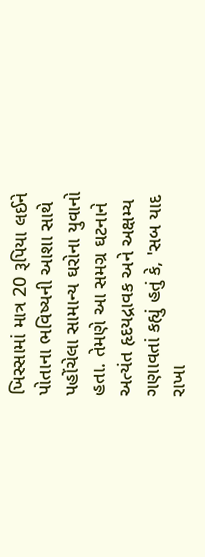ખિસ્સામાં માત્ર 20 રૂપિયા લઈને પોતાના ભવિષ્યની આશા સાથે પહોંચેલા સામાન્ય ઘરોના યુવાનો હતા. તેમણે આ સમગ્ર ઘટનાને અત્યંત હૃદયદ્રાવક અને અક્ષમ્ય ગણાવતાં કહ્યું હતું કે, 'સબ યાદ રાખા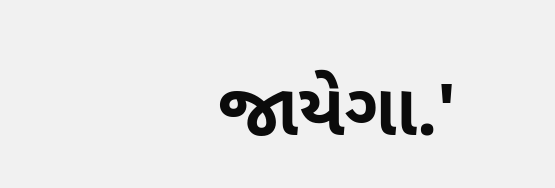જાયેગા.'